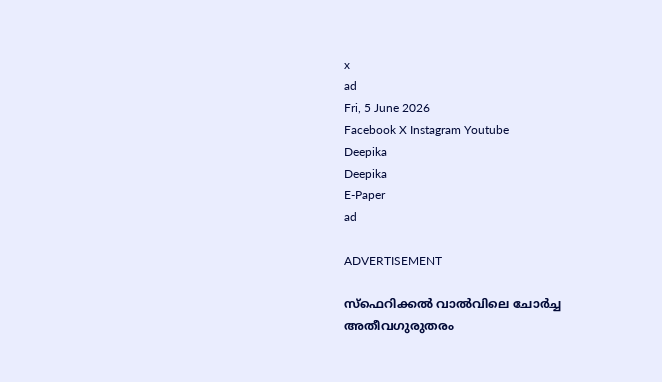x
ad
Fri, 5 June 2026
Facebook X Instagram Youtube
Deepika
Deepika
E-Paper
ad

ADVERTISEMENT

സ്ഫെറിക്കൽ വാൽവിലെ ചോർച്ച അതീവഗുരുതരം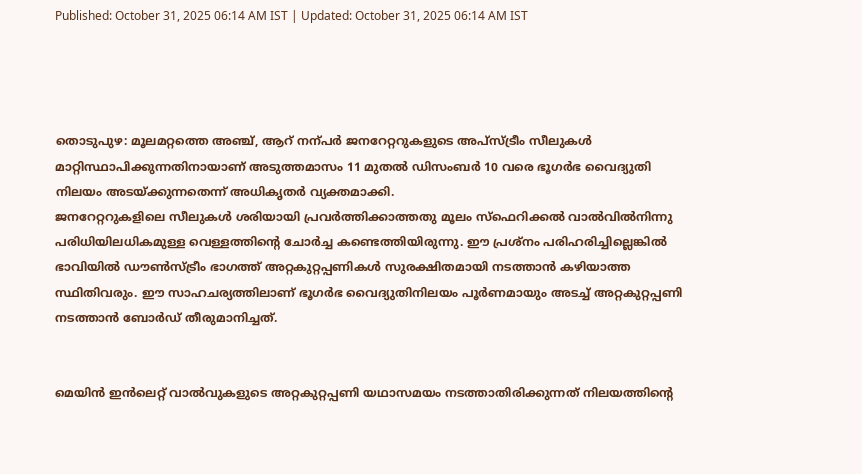Published: October 31, 2025 06:14 AM IST | Updated: October 31, 2025 06:14 AM IST




തൊടുപുഴ: മൂലമറ്റത്തെ അഞ്ച്, ആറ് നന്പർ ജനറേറ്ററുകളുടെ അപ്സ്ട്രീം സീലുകൾ മാറ്റിസ്ഥാപിക്കുന്നതിനായാണ് അടുത്തമാസം 11 മുതൽ ഡിസംബർ 10 വരെ ഭൂഗർഭ വൈദ്യുതി നിലയം അടയ്ക്കുന്നതെന്ന് അധികൃതർ വ്യക്തമാക്കി.
ജനറേറ്ററുകളിലെ സീലുകൾ ശരിയായി പ്രവർത്തിക്കാത്തതു മൂലം സ്ഫെറിക്കൽ വാൽവിൽനിന്നു പരിധിയിലധികമുള്ള വെള്ളത്തിന്‍റെ ചോർച്ച കണ്ടെത്തിയിരുന്നു. ഈ പ്രശ്നം പരിഹരിച്ചില്ലെങ്കിൽ ഭാവിയിൽ ഡൗണ്‍സ്ട്രീം ഭാഗത്ത് അറ്റകുറ്റപ്പണികൾ സുരക്ഷിതമായി നടത്താൻ കഴിയാത്ത സ്ഥിതിവരും. ഈ സാഹചര്യത്തിലാണ് ഭൂഗർഭ വൈദ്യുതിനിലയം പൂർണമായും അടച്ച് അറ്റകുറ്റപ്പണി നടത്താൻ ബോർഡ് തീരുമാനിച്ചത്.


മെയിൻ ഇൻലെറ്റ് വാൽവുകളുടെ അറ്റകുറ്റപ്പണി യഥാസമയം നടത്താതിരിക്കുന്നത് നിലയത്തിന്‍റെ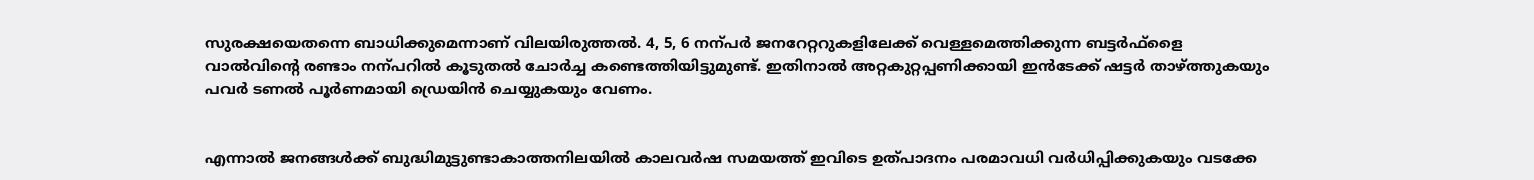സുരക്ഷയെതന്നെ ബാധിക്കുമെന്നാണ് വിലയിരുത്തൽ. 4, 5, 6 നന്പർ ജനറേറ്ററുകളിലേക്ക് വെള്ളമെത്തിക്കുന്ന ബട്ടർഫ്ളൈ വാൽവിന്‍റെ രണ്ടാം നന്പറിൽ കൂടുതൽ ചോർച്ച കണ്ടെത്തിയിട്ടുമുണ്ട്. ഇതിനാൽ അറ്റകുറ്റപ്പണിക്കായി ഇൻടേക്ക് ഷട്ടർ താഴ്ത്തുകയും പവർ ടണൽ പൂർണമായി ഡ്രെയിൻ ചെയ്യുകയും വേണം.


എന്നാൽ ജനങ്ങൾക്ക് ബുദ്ധിമുട്ടുണ്ടാകാത്തനിലയിൽ കാലവർഷ സമയത്ത് ഇവിടെ ഉത്പാദനം പരമാവധി വർധിപ്പിക്കുകയും വടക്കേ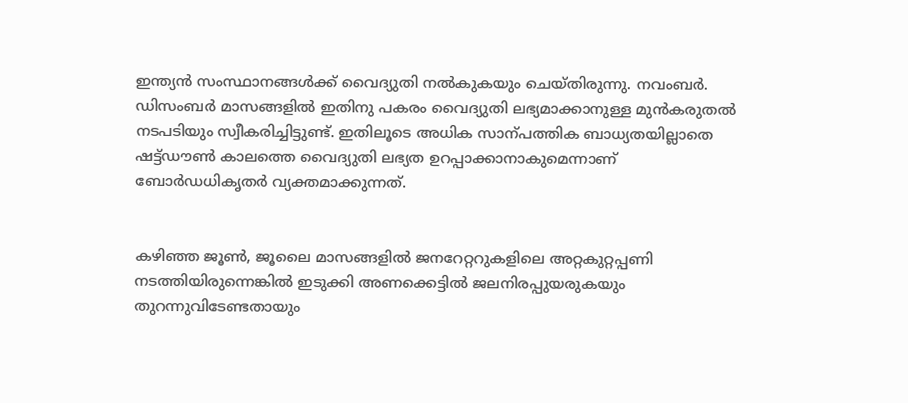ഇന്ത്യൻ സംസ്ഥാനങ്ങൾക്ക് വൈദ്യുതി നൽകുകയും ചെയ്തിരുന്നു. നവംബർ. ഡിസംബർ മാസങ്ങളിൽ ഇതിനു പകരം വൈദ്യുതി ലഭ്യമാക്കാനുള്ള മുൻകരുതൽ നടപടിയും സ്വീകരിച്ചിട്ടുണ്ട്. ഇതിലൂടെ അധിക സാന്പത്തിക ബാധ്യതയില്ലാതെ ഷട്ട്ഡൗണ്‍ കാലത്തെ വൈദ്യുതി ലഭ്യത ഉറപ്പാക്കാനാകുമെന്നാണ് ബോർഡധികൃതർ വ്യക്തമാക്കുന്നത്.


കഴിഞ്ഞ ജൂണ്‍, ജൂലൈ മാസങ്ങളിൽ ജനറേറ്ററുകളിലെ അറ്റകുറ്റപ്പണി നടത്തിയിരുന്നെങ്കിൽ ഇടുക്കി അണക്കെട്ടിൽ ജലനിരപ്പുയരുകയും തുറന്നുവിടേണ്ടതായും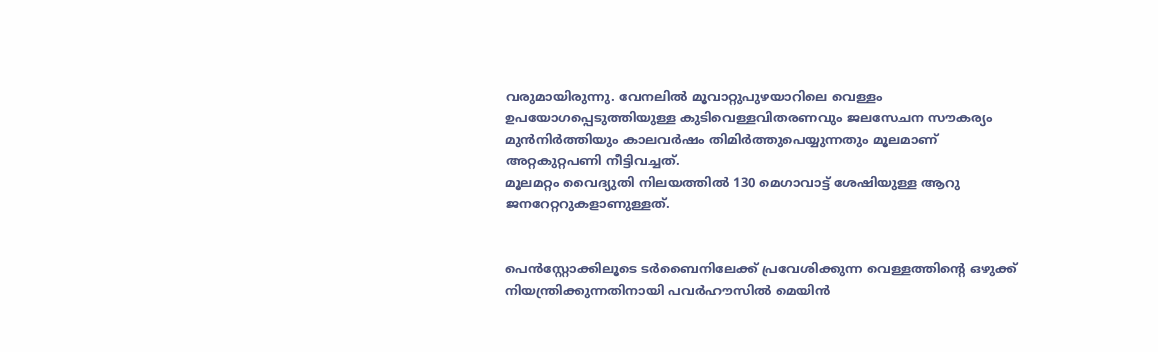വരുമായിരുന്നു. വേനലിൽ മൂവാറ്റുപുഴയാറിലെ വെള്ളം ഉപയോഗപ്പെടുത്തിയുള്ള കുടിവെള്ളവിതരണവും ജലസേചന സൗകര്യം മുൻനിർത്തിയും കാലവർഷം തിമിർത്തുപെയ്യുന്നതും മൂലമാണ് അറ്റകുറ്റപണി നീട്ടിവച്ചത്.
മൂലമറ്റം വൈദ്യുതി നിലയത്തിൽ 130 മെഗാവാട്ട് ശേഷിയുള്ള ആറു ജനറേറ്ററുകളാണുള്ളത്.


പെൻസ്റ്റോക്കിലൂടെ ടർബൈനിലേക്ക് പ്രവേശിക്കുന്ന വെള്ളത്തിന്‍റെ ഒഴുക്ക് നിയന്ത്രിക്കുന്നതിനായി പവർഹൗസിൽ മെയിൻ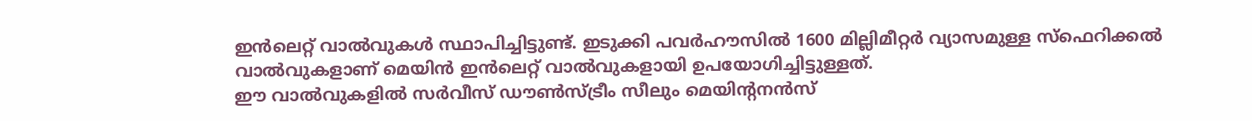ഇൻലെറ്റ് വാൽവുകൾ സ്ഥാപിച്ചിട്ടുണ്ട്. ഇടുക്കി പവർഹൗസിൽ 1600 മില്ലിമീറ്റർ വ്യാസമുള്ള സ്ഫെറിക്കൽ വാൽവുകളാണ് മെയിൻ ഇൻലെറ്റ് വാൽവുകളായി ഉപയോഗിച്ചിട്ടുള്ളത്.
ഈ വാൽവുകളിൽ സർവീസ് ഡൗണ്‍സ്ട്രീം സീലും മെയിന്‍റനൻസ്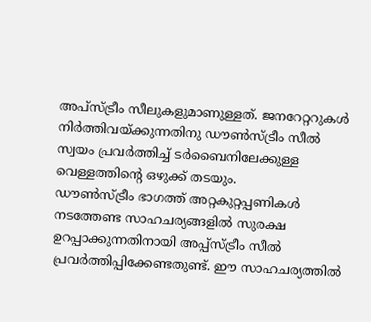അപ്സ്ട്രീം സീലുകളുമാണുള്ളത്. ജനറേറ്ററുകൾ നിർത്തിവയ്ക്കുന്നതിനു ഡൗണ്‍സ്ട്രീം സീൽ സ്വയം പ്രവർത്തിച്ച് ടർബൈനിലേക്കുള്ള വെള്ളത്തിന്‍റെ ഒഴുക്ക് തടയും.
ഡൗണ്‍സ്ട്രീം ഭാഗത്ത് അറ്റകുറ്റപ്പണികൾ നടത്തേണ്ട സാഹചര്യങ്ങളിൽ സുരക്ഷ ഉറപ്പാക്കുന്നതിനായി അപ്പ്സ്ട്രീം സീൽ പ്രവർത്തിപ്പിക്കേണ്ടതുണ്ട്. ഈ സാഹചര്യത്തിൽ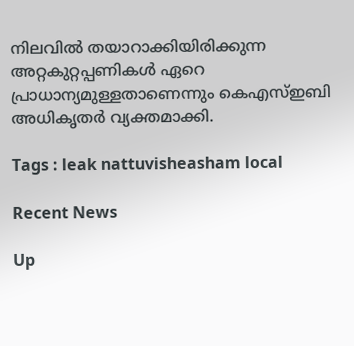നിലവിൽ തയാറാക്കിയിരിക്കുന്ന അറ്റകുറ്റപ്പണികൾ ഏറെ പ്രാധാന്യമുള്ളതാണെന്നും കെഎസ്ഇബി അധികൃതർ വ്യക്തമാക്കി.

Tags : leak nattuvisheasham local

Recent News

Up